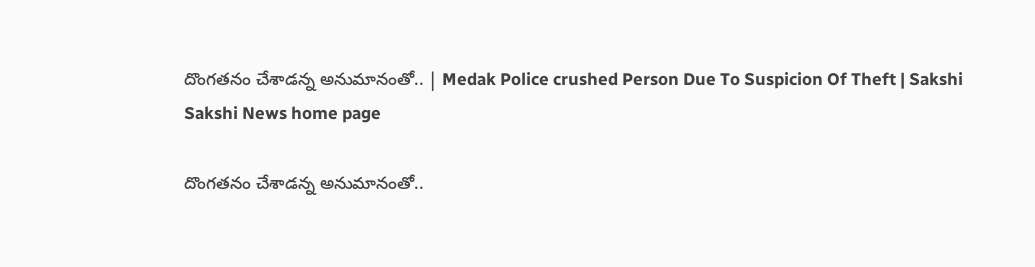దొంగతనం చేశాడన్న అనుమానంతో.. | Medak Police crushed Person Due To Suspicion Of Theft | Sakshi
Sakshi News home page

దొంగతనం చేశాడన్న అనుమానంతో..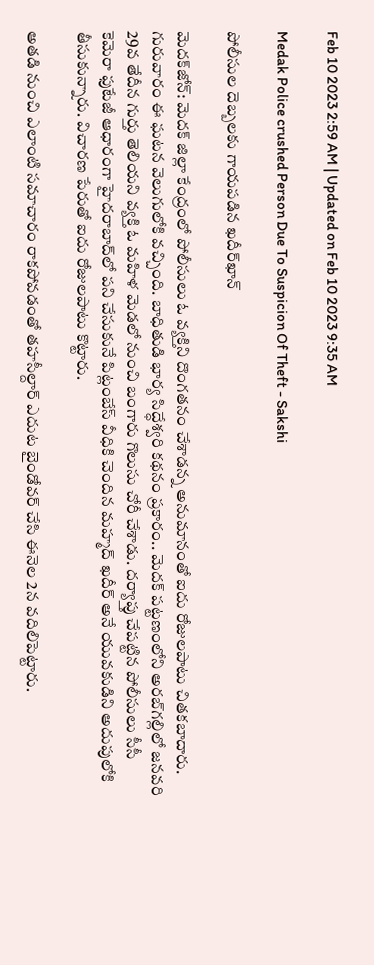Feb 10 2023 2:59 AM | Updated on Feb 10 2023 9:35 AM

Medak Police crushed Person Due To Suspicion Of Theft - Sakshi

పోలీసుల దెబ్బలకు గాయపడిన ఖదీర్‌ఖాన్‌

మెదక్‌జోన్‌: మెదక్‌ జిల్లా కేంద్రంలో పోలీసులు ఓ వ్యక్తిని దొంగతనం చేశాడన్న అనుమానంతో ఐదు రోజులపాటు చితకబాదారు. గురువారం ఈ ఘటన వెలుగులోకి వచ్చింది. బాధితుడి భార్య సిద్ధేశ్వరి కథనం ప్రకారం.. మెదక్‌ పట్టణంలోని అరబ్‌గల్లిలో జనవరి 29వ తేదీన గుర్తు తెలియని వ్యక్తి ఓ మహిళ మెడలో నుంచి బంగారు గొలుసు చోరీ చేశాడు. దర్యాప్తు చేపట్టిన పోలీసులు సీసీ కెమెరా ఫుటేజీ ఆధారంగా హైదరాబాద్‌లో పని చేసుకునే పిట్లంబేస్‌ వీధికి చెందిన మహ్మద్‌ ఖదీర్‌ అనే యువకుడిని అదుపులోకి తీసుకున్నారు. విచారణ పేరుతో ఐదు రోజులపాటు కొట్టారు.

అతడి నుంచి ఎలాంటి సమాచారం రాకపోవడంతో తహసీల్దార్‌ ఎదుట బైండోవర్‌ చేసి ఈనెల 2న వదిలిపెట్టారు.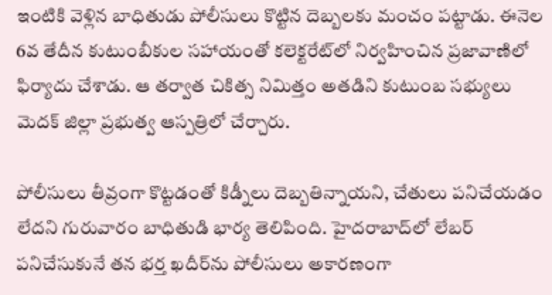ఇంటికి వెళ్లిన బాధితుడు పోలీసులు కొట్టిన దెబ్బలకు మంచం పట్టాడు. ఈనెల 6వ తేదీన కుటుంబీకుల సహాయంతో కలెక్టరేట్‌లో నిర్వహించిన ప్రజావాణిలో ఫిర్యాదు చేశాడు. ఆ తర్వాత చికిత్స నిమిత్తం అతడిని కుటుంబ సభ్యులు మెదక్‌ జిల్లా ప్రభుత్వ ఆస్పత్రిలో చేర్చారు.

పోలీసులు తీవ్రంగా కొట్టడంతో కిడ్నీలు దెబ్బతిన్నాయని, చేతులు పనిచేయడం లేదని గురువారం బాధితుడి భార్య తెలిపింది. హైదరాబాద్‌లో లేబర్‌ పనిచేసుకునే తన భర్త ఖదీర్‌ను పోలీసులు అకారణంగా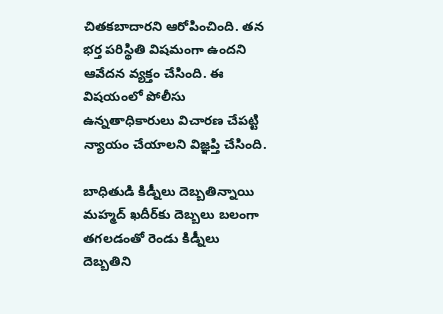చితకబాదారని ఆరోపించింది. తన భర్త పరిస్థితి విషమంగా ఉందని ఆవేదన వ్యక్తం చేసింది. ఈ విషయంలో పోలీసు ఉన్నతాధికారులు విచారణ చేపట్టి న్యాయం చేయాలని విజ్ఞప్తి చేసింది.

బాధితుడి కిడ్నీలు దెబ్బతిన్నాయి
మహ్మద్‌ ఖదీర్‌కు దెబ్బలు బలంగా తగలడంతో రెండు కిడ్నీలు దెబ్బతిని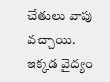చేతులు వాపు వచ్చాయి. ఇక్కడ వైద్యం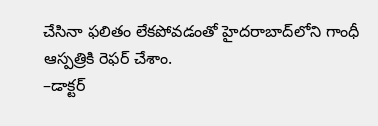చేసినా ఫలితం లేకపోవడంతో హైదరాబాద్‌లోని గాంధీ ఆస్పత్రికి రెఫర్‌ చేశాం.
–డాక్టర్‌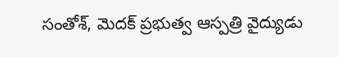సంతోశ్, మెదక్‌ ప్రభుత్వ ఆస్పత్రి వైద్యుడు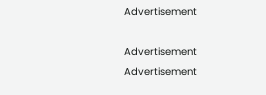Advertisement

Advertisement
Advertisement